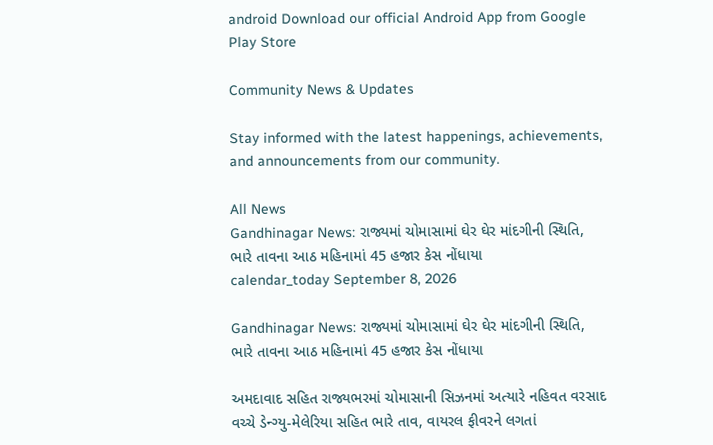android Download our official Android App from Google Play Store

Community News & Updates

Stay informed with the latest happenings, achievements, and announcements from our community.

All News
Gandhinagar News: રાજ્યમાં ચોમાસામાં ઘેર ઘેર માંદગીની સ્થિતિ, ભારે તાવના આઠ મહિનામાં 45 હજાર કેસ નોંધાયા
calendar_today September 8, 2026

Gandhinagar News: રાજ્યમાં ચોમાસામાં ઘેર ઘેર માંદગીની સ્થિતિ, ભારે તાવના આઠ મહિનામાં 45 હજાર કેસ નોંધાયા

અમદાવાદ સહિત રાજ્યભરમાં ચોમાસાની સિઝનમાં અત્યારે નહિવત વરસાદ વચ્ચે ડેન્ગ્યુ-મેલેરિયા સહિત ભારે તાવ, વાયરલ ફીવરને લગતાં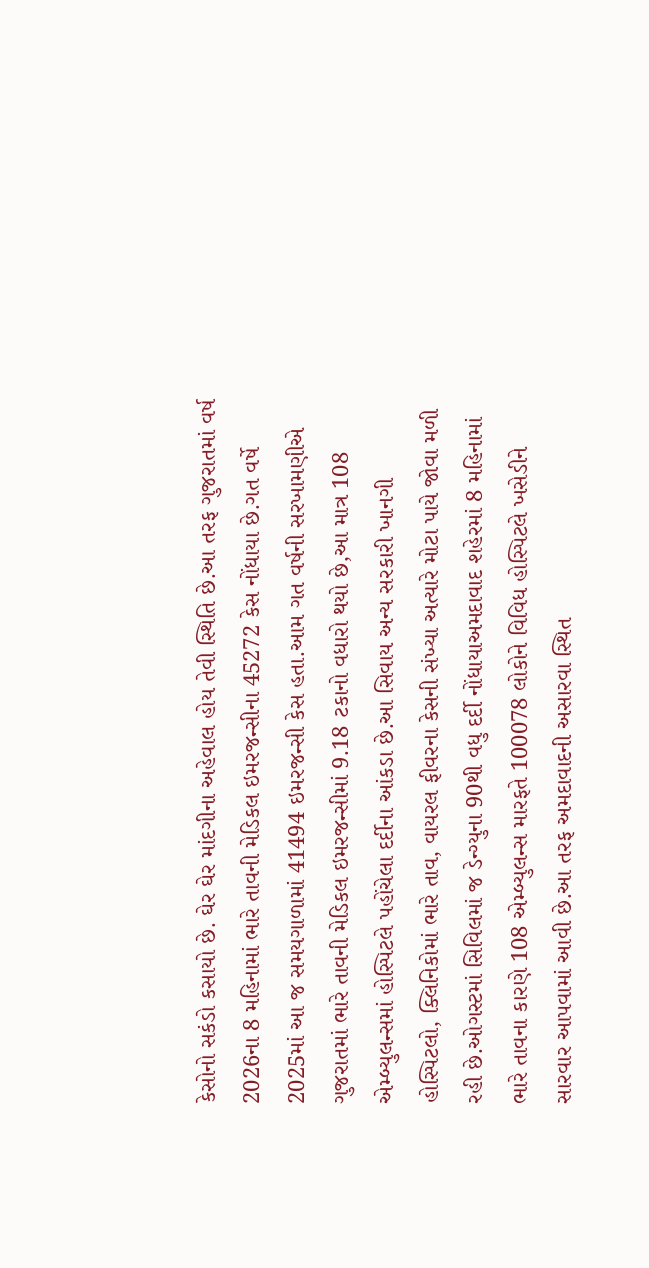કેસોનો સકંડો કસાયો છે. ઘેર ઘેર માંદગીના અહેવાલ હોય તેવી સ્થિતિ છે.આ તરફ ગુજરાતમાં વર્ષ 2026ના 8 મહિનામાં ભારે તાવની મેડિકલ ઇમરજન્સીના 45272 કેસ નોંધાયા છે.ગત વર્ષે 2025માં આ જ સમયગાળામાં 41494 ઇમરજન્સી કેસ હતા.આમ ગત વર્ષની સરખામણીએ ગુજરાતમાં ભારે તાવની મેડિકલ ઇમરજન્સીમાં 9.18 ટકાનો વધારો થયો છે,આ માત્ર 108 એમ્બ્યુલન્સમાં હોસ્પિટલે પહોંચેલા દર્દીના આંકડા છે.આ સિવાય અન્ય સરકારી ખાનગી હોસ્પિટલો, ક્લિનિકોમાં ભારે તાવ, વાયરલ ફીવરના કેસની સંખ્યા અત્યારે મોટા પાયે જોવા મળી રહી છે.ઓગસ્ટમાં સિવિલમાં જ ડેન્ગ્યુના 90થી વધુ દર્દી નોંધાયાઅમદાવાદ શહેરમાં 8 મહિનામાં ભારે તાવના કારણે 108 એમ્બ્યુલન્સ મારફતે 100078 લોકોને વિવિધ હોસ્પિટલે ખસેડીને સારવાર આપવામાં આવી છે.આ તરફ અમદાવાદની અસારવા સ્થિત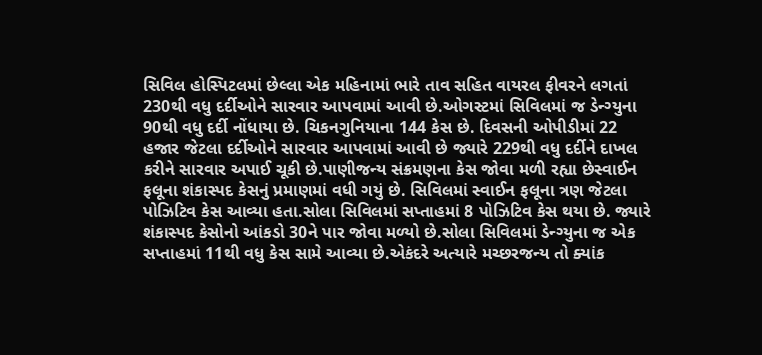સિવિલ હોસ્પિટલમાં છેલ્લા એક મહિનામાં ભારે તાવ સહિત વાયરલ ફીવરને લગતાં 230થી વધુ દર્દીઓને સારવાર આપવામાં આવી છે.ઓગસ્ટમાં સિવિલમાં જ ડેન્ગ્યુના 90થી વધુ દર્દી નોંધાયા છે. ચિકનગુનિયાના 144 કેસ છે. દિવસની ઓપીડીમાં 22 હજાર જેટલા દર્દીઓને સારવાર આપવામાં આવી છે જ્યારે 229થી વધુ દર્દીને દાખલ કરીને સારવાર અપાઈ ચૂકી છે.પાણીજન્ય સંક્રમણના કેસ જોવા મળી રહ્યા છેસ્વાઈન ફલૂના શંકાસ્પદ કેસનું પ્રમાણમાં વધી ગયું છે. સિવિલમાં સ્વાઈન ફલૂના ત્રણ જેટલા પોઝિટિવ કેસ આવ્યા હતા.સોલા સિવિલમાં સપ્તાહમાં 8 પોઝિટિવ કેસ થયા છે. જ્યારે શંકાસ્પદ કેસોનો આંકડો 30ને પાર જોવા મળ્યો છે.સોલા સિવિલમાં ડેન્ગ્યુના જ એક સપ્તાહમાં 11થી વધુ કેસ સામે આવ્યા છે.એકંદરે અત્યારે મચ્છરજન્ય તો ક્યાંક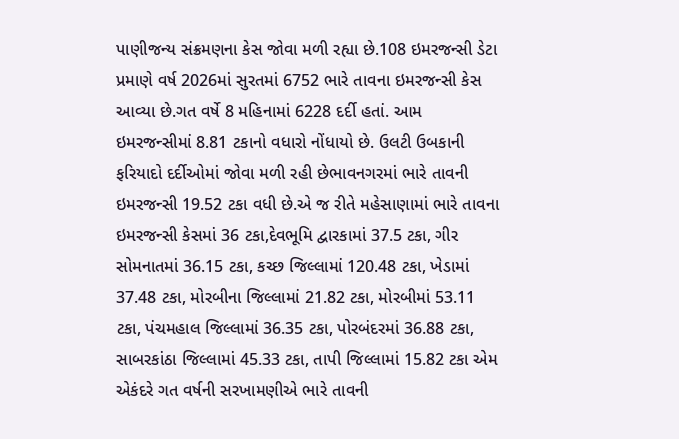પાણીજન્ય સંક્રમણના કેસ જોવા મળી રહ્યા છે.108 ઇમરજન્સી ડેટા પ્રમાણે વર્ષ 2026માં સુરતમાં 6752 ભારે તાવના ઇમરજન્સી કેસ આવ્યા છે.ગત વર્ષે 8 મહિનામાં 6228 દર્દી હતાં. આમ ઇમરજન્સીમાં 8.81 ટકાનો વધારો નોંધાયો છે. ઉલટી ઉબકાની ફરિયાદો દર્દીઓમાં જોવા મળી રહી છેભાવનગરમાં ભારે તાવની ઇમરજન્સી 19.52 ટકા વધી છે.એ જ રીતે મહેસાણામાં ભારે તાવના ઇમરજન્સી કેસમાં 36 ટકા,દેવભૂમિ દ્વારકામાં 37.5 ટકા, ગીર સોમનાતમાં 36.15 ટકા, કચ્છ જિલ્લામાં 120.48 ટકા, ખેડામાં 37.48 ટકા, મોરબીના જિલ્લામાં 21.82 ટકા, મોરબીમાં 53.11 ટકા, પંચમહાલ જિલ્લામાં 36.35 ટકા, પોરબંદરમાં 36.88 ટકા, સાબરકાંઠા જિલ્લામાં 45.33 ટકા, તાપી જિલ્લામાં 15.82 ટકા એમ એકંદરે ગત વર્ષની સરખામણીએ ભારે તાવની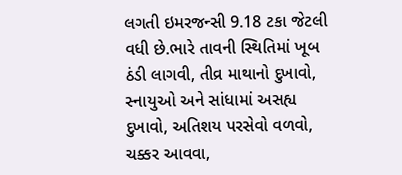લગતી ઇમરજન્સી 9.18 ટકા જેટલી વધી છે.ભારે તાવની સ્થિતિમાં ખૂબ ઠંડી લાગવી, તીવ્ર માથાનો દુખાવો, સ્નાયુઓ અને સાંધામાં અસહ્ય દુખાવો, અતિશય પરસેવો વળવો, ચક્કર આવવા,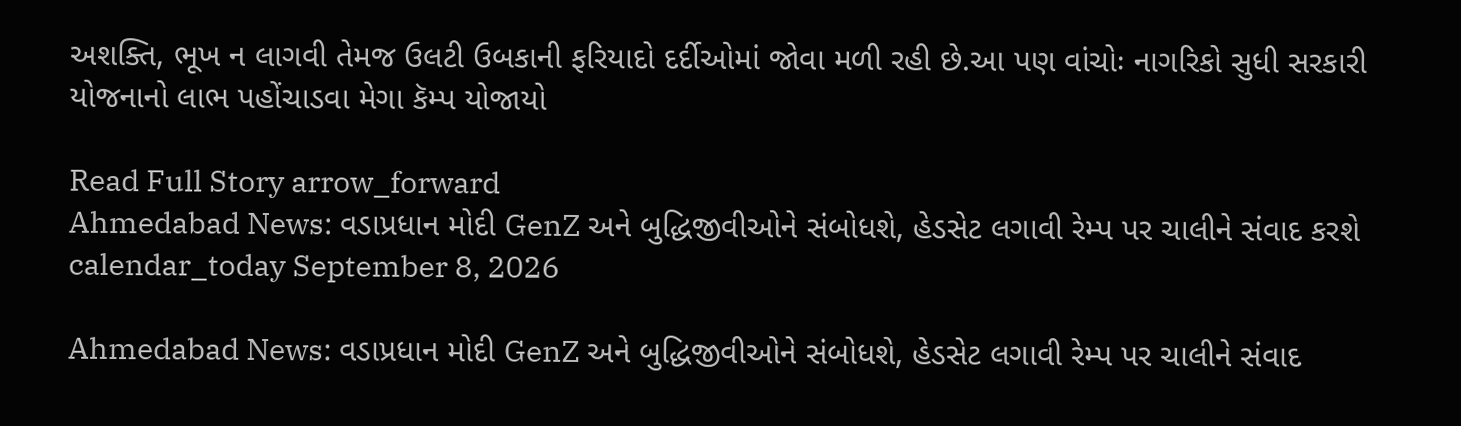અશક્તિ, ભૂખ ન લાગવી તેમજ ઉલટી ઉબકાની ફરિયાદો દર્દીઓમાં જોવા મળી રહી છે.આ પણ વાંચોઃ નાગરિકો સુધી સરકારી યોજનાનો લાભ પહોંચાડવા મેગા કૅમ્પ યોજાયો

Read Full Story arrow_forward
Ahmedabad News: વડાપ્રધાન મોદી GenZ અને બુદ્ધિજીવીઓને સંબોધશે, હેડસેટ લગાવી રેમ્પ પર ચાલીને સંવાદ કરશે
calendar_today September 8, 2026

Ahmedabad News: વડાપ્રધાન મોદી GenZ અને બુદ્ધિજીવીઓને સંબોધશે, હેડસેટ લગાવી રેમ્પ પર ચાલીને સંવાદ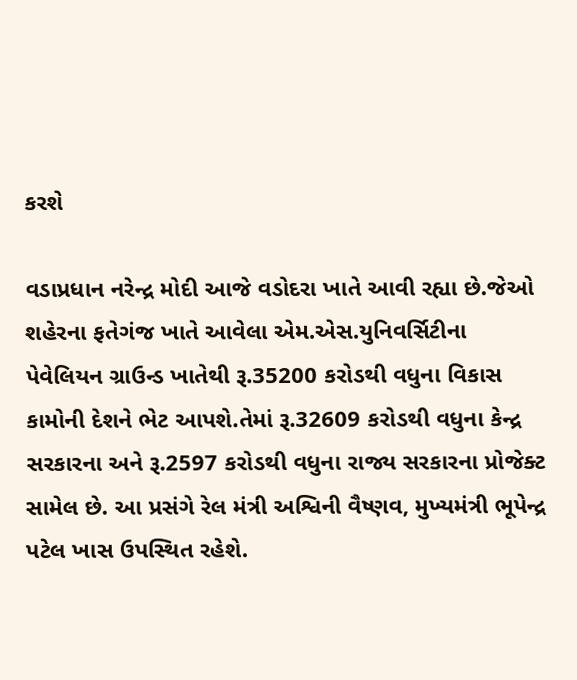કરશે

વડાપ્રધાન નરેન્દ્ર મોદી આજે વડોદરા ખાતે આવી રહ્યા છે.જેઓ શહેરના ફતેગંજ ખાતે આવેલા એમ.એસ.યુનિવર્સિટીના પેવેલિયન ગ્રાઉન્ડ ખાતેથી રૂ.35200 કરોડથી વધુના વિકાસ કામોની દેશને ભેટ આપશે.તેમાં રૂ.32609 કરોડથી વધુના કેન્દ્ર સરકારના અને રૂ.2597 કરોડથી વધુના રાજ્ય સરકારના પ્રોજેક્ટ સામેલ છે. આ પ્રસંગે રેલ મંત્રી અશ્વિની વૈષ્ણવ, મુખ્યમંત્રી ભૂપેન્દ્ર પટેલ ખાસ ઉપસ્થિત રહેશે.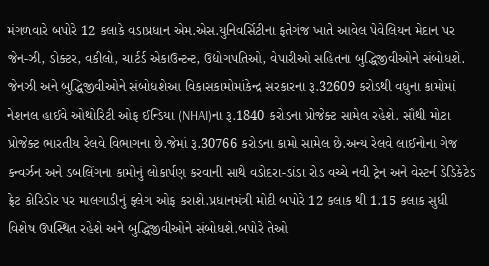મંગળવારે બપોરે 12 કલાકે વડાપ્રધાન એમ.એસ.યુનિવર્સિટીના ફતેગંજ ખાતે આવેલ પેવેલિયન મેદાન પર જેન-ઝી, ડોક્ટર, વકીલો, ચાર્ટર્ડ એકાઉન્ટન્ટ, ઉદ્યોગપતિઓ, વેપારીઓ સહિતના બુદ્ધિજીવીઓને સંબોધશે. જેનઝી અને બુદ્ધિજીવીઓને સંબોધશેઆ વિકાસકામોમાંકેન્દ્ર સરકારના રૂ.32609 કરોડથી વધુના કામોમાં નેશનલ હાઈવે ઓથોરિટી ઓફ ઈન્ડિયા (NHAI)ના રૂ.1840 કરોડના પ્રોજેક્ટ સામેલ રહેશે. સૌથી મોટા પ્રોજેક્ટ ભારતીય રેલવે વિભાગના છે.જેમાં રૂ.30766 કરોડના કામો સામેલ છે.અન્ય રેલવે લાઈનોના ગેજ કન્વર્ઝન અને ડબલિંગના કામોનું લોકાર્પણ કરવાની સાથે વડોદરા-ડાંડા રોડ વચ્ચે નવી ટ્રેન અને વેસ્ટર્ન ડેડિકેટેડ ફ્રેટ કોરિડોર પર માલગાડીનું ફ્લેગ ઓફ કરાશે.પ્રધાનમંત્રી મોદી બપોરે 12 કલાક થી 1.15 કલાક સુધી વિશેષ ઉપસ્થિત રહેશે અને બુદ્ધિજીવીઓને સંબોધશે.બપોરે તેઓ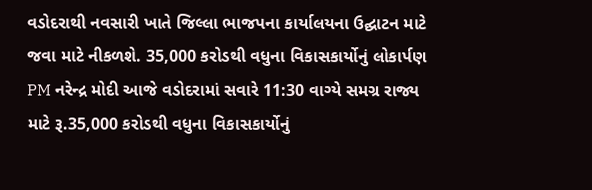વડોદરાથી નવસારી ખાતે જિલ્લા ભાજપના કાર્યાલયના ઉદ્ઘાટન માટે જવા માટે નીકળશે. 35,000 કરોડથી વધુના વિકાસકાર્યોનું લોકાર્પણ PM નરેન્દ્ર મોદી આજે વડોદરામાં સવારે 11:30 વાગ્યે સમગ્ર રાજ્ય માટે રૂ.35,000 કરોડથી વધુના વિકાસકાર્યોનું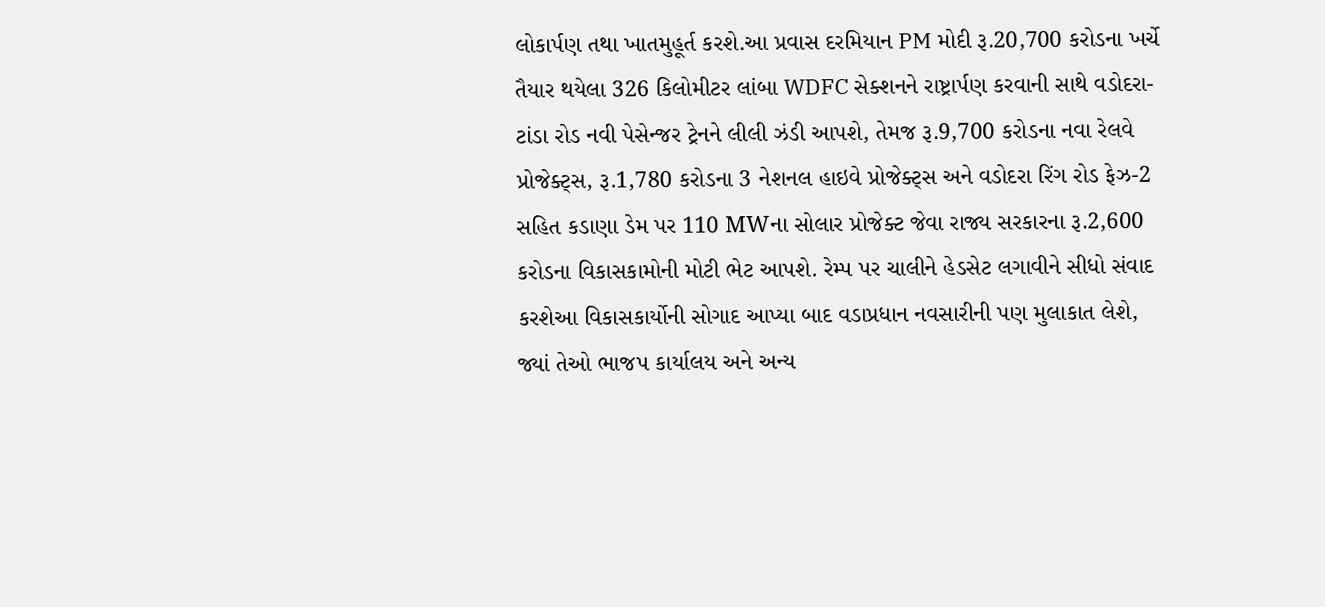લોકાર્પણ તથા ખાતમુહૂર્ત કરશે.આ પ્રવાસ દરમિયાન PM મોદી રૂ.20,700 કરોડના ખર્ચે તૈયાર થયેલા 326 કિલોમીટર લાંબા WDFC સેક્શનને રાષ્ટ્રાર્પણ કરવાની સાથે વડોદરા-ટાંડા રોડ નવી પેસેન્જર ટ્રેનને લીલી ઝંડી આપશે, તેમજ રૂ.9,700 કરોડના નવા રેલવે પ્રોજેક્ટ્સ, રૂ.1,780 કરોડના 3 નેશનલ હાઇવે પ્રોજેક્ટ્સ અને વડોદરા રિંગ રોડ ફેઝ-2 સહિત કડાણા ડેમ પર 110 MWના સોલાર પ્રોજેક્ટ જેવા રાજ્ય સરકારના રૂ.2,600 કરોડના વિકાસકામોની મોટી ભેટ આપશે. રેમ્પ પર ચાલીને હેડસેટ લગાવીને સીધો સંવાદ કરશેઆ વિકાસકાર્યોની સોગાદ આપ્યા બાદ વડાપ્રધાન નવસારીની પણ મુલાકાત લેશે, જ્યાં તેઓ ભાજપ કાર્યાલય અને અન્ય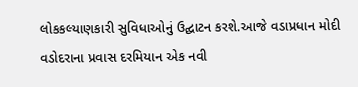લોકકલ્યાણકારી સુવિધાઓનું ઉદ્ઘાટન કરશે.આજે વડાપ્રધાન મોદી વડોદરાના પ્રવાસ દરમિયાન એક નવી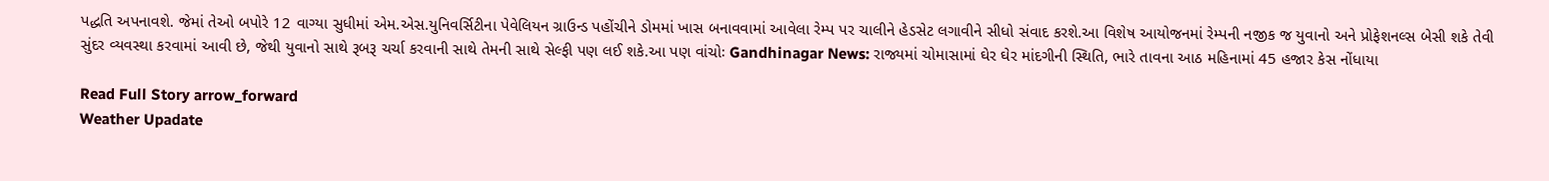પદ્ધતિ અપનાવશે. જેમાં તેઓ બપોરે 12 વાગ્યા સુધીમાં એમ.એસ.યુનિવર્સિટીના પેવેલિયન ગ્રાઉન્ડ પહોંચીને ડોમમાં ખાસ બનાવવામાં આવેલા રેમ્પ પર ચાલીને હેડસેટ લગાવીને સીધો સંવાદ કરશે.આ વિશેષ આયોજનમાં રેમ્પની નજીક જ યુવાનો અને પ્રોફેશનલ્સ બેસી શકે તેવી સુંદર વ્યવસ્થા કરવામાં આવી છે, જેથી યુવાનો સાથે રૂબરૂ ચર્ચા કરવાની સાથે તેમની સાથે સેલ્ફી પણ લઈ શકે.આ પણ વાંચોઃ Gandhinagar News: રાજ્યમાં ચોમાસામાં ઘેર ઘેર માંદગીની સ્થિતિ, ભારે તાવના આઠ મહિનામાં 45 હજાર કેસ નોંધાયા

Read Full Story arrow_forward
Weather Upadate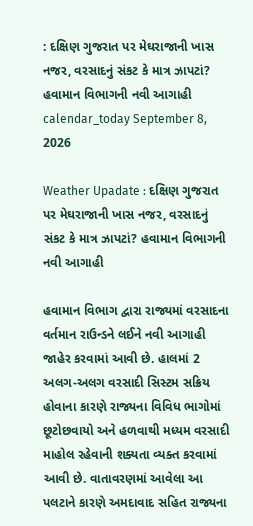: દક્ષિણ ગુજરાત પર મેઘરાજાની ખાસ નજર, વરસાદનું સંકટ કે માત્ર ઝાપટાં? હવામાન વિભાગની નવી આગાહી
calendar_today September 8, 2026

Weather Upadate : દક્ષિણ ગુજરાત પર મેઘરાજાની ખાસ નજર, વરસાદનું સંકટ કે માત્ર ઝાપટાં? હવામાન વિભાગની નવી આગાહી

હવામાન વિભાગ દ્વારા રાજ્યમાં વરસાદના વર્તમાન રાઉન્ડને લઈને નવી આગાહી જાહેર કરવામાં આવી છે. હાલમાં 2 અલગ-અલગ વરસાદી સિસ્ટમ સક્રિય હોવાના કારણે રાજ્યના વિવિધ ભાગોમાં છૂટોછવાયો અને હળવાથી મધ્યમ વરસાદી માહોલ રહેવાની શક્યતા વ્યક્ત કરવામાં આવી છે. વાતાવરણમાં આવેલા આ પલટાને કારણે અમદાવાદ સહિત રાજ્યના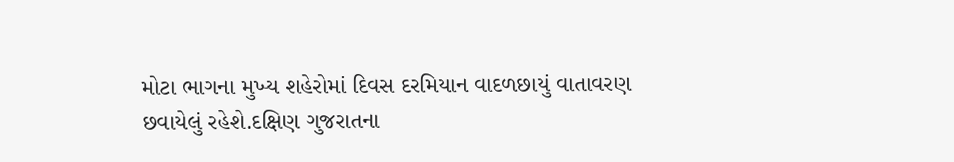મોટા ભાગના મુખ્ય શહેરોમાં દિવસ દરમિયાન વાદળછાયું વાતાવરણ છવાયેલું રહેશે.દક્ષિણ ગુજરાતના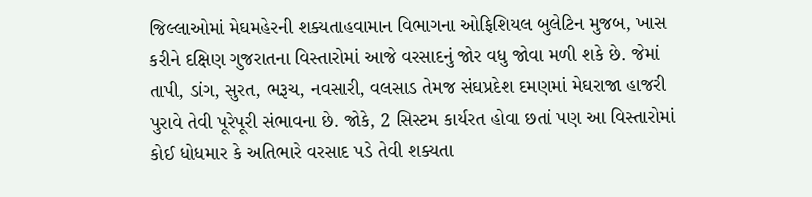જિલ્લાઓમાં મેઘમહેરની શક્યતાહવામાન વિભાગના ઓફિશિયલ બુલેટિન મુજબ, ખાસ કરીને દક્ષિણ ગુજરાતના વિસ્તારોમાં આજે વરસાદનું જોર વધુ જોવા મળી શકે છે. જેમાં તાપી, ડાંગ, સુરત, ભરૂચ, નવસારી, વલસાડ તેમજ સંઘપ્રદેશ દમણમાં મેઘરાજા હાજરી પુરાવે તેવી પૂરેપૂરી સંભાવના છે. જોકે, 2 સિસ્ટમ કાર્યરત હોવા છતાં પણ આ વિસ્તારોમાં કોઈ ધોધમાર કે અતિભારે વરસાદ પડે તેવી શક્યતા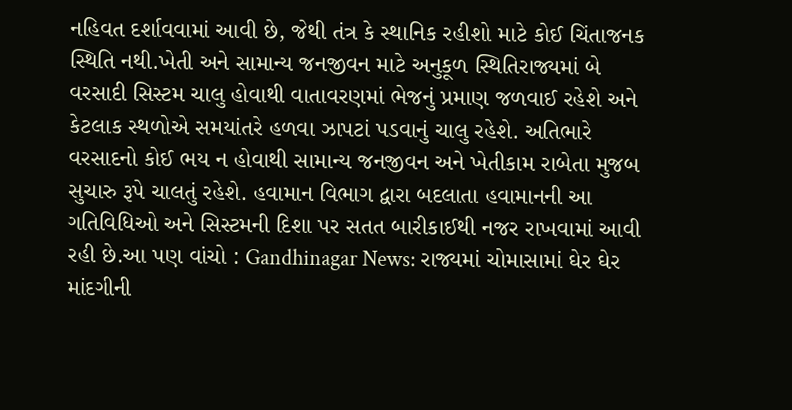નહિવત દર્શાવવામાં આવી છે, જેથી તંત્ર કે સ્થાનિક રહીશો માટે કોઈ ચિંતાજનક સ્થિતિ નથી.ખેતી અને સામાન્ય જનજીવન માટે અનુકૂળ સ્થિતિરાજ્યમાં બે વરસાદી સિસ્ટમ ચાલુ હોવાથી વાતાવરણમાં ભેજનું પ્રમાણ જળવાઈ રહેશે અને કેટલાક સ્થળોએ સમયાંતરે હળવા ઝાપટાં પડવાનું ચાલુ રહેશે. અતિભારે વરસાદનો કોઈ ભય ન હોવાથી સામાન્ય જનજીવન અને ખેતીકામ રાબેતા મુજબ સુચારુ રૂપે ચાલતું રહેશે. હવામાન વિભાગ દ્વારા બદલાતા હવામાનની આ ગતિવિધિઓ અને સિસ્ટમની દિશા પર સતત બારીકાઈથી નજર રાખવામાં આવી રહી છે.આ પણ વાંચો : Gandhinagar News: રાજ્યમાં ચોમાસામાં ઘેર ઘેર માંદગીની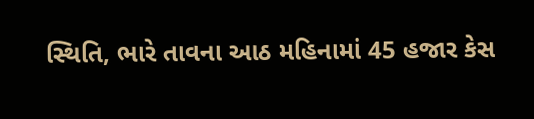સ્થિતિ, ભારે તાવના આઠ મહિનામાં 45 હજાર કેસ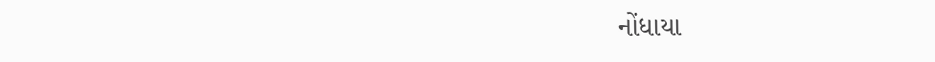નોંધાયા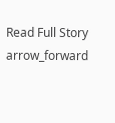Read Full Story arrow_forward